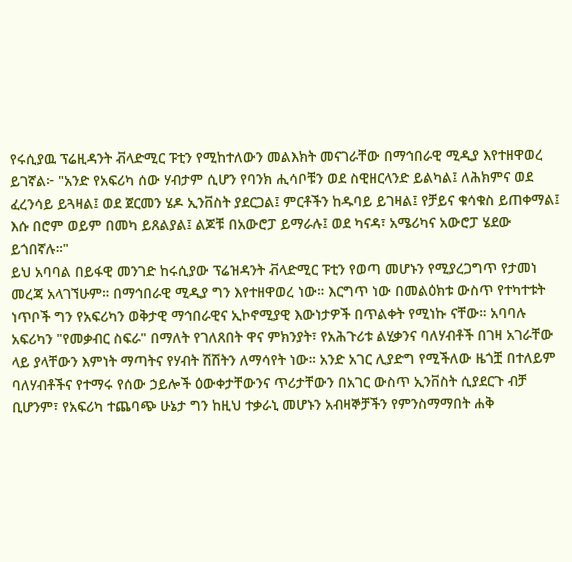የሩሲያዉ ፕሬዚዳንት ቭላድሚር ፑቲን የሚከተለውን መልእክት መናገራቸው በማኅበራዊ ሚዲያ እየተዘዋወረ ይገኛል፦ "አንድ የአፍሪካ ሰው ሃብታም ሲሆን የባንክ ሒሳቦቹን ወደ ስዊዘርላንድ ይልካል፤ ለሕክምና ወደ ፈረንሳይ ይጓዛል፤ ወደ ጀርመን ሄዶ ኢንቨስት ያደርጋል፤ ምርቶችን ከዱባይ ይገዛል፤ የቻይና ቁሳቁስ ይጠቀማል፤ እሱ በሮም ወይም በመካ ይጸልያል፤ ልጆቹ በአውሮፓ ይማራሉ፤ ወደ ካናዳ፣ አሜሪካና አውሮፓ ሄደው ይጎበኛሉ።"
ይህ አባባል በይፋዊ መንገድ ከሩሲያው ፕሬዝዳንት ቭላድሚር ፑቲን የወጣ መሆኑን የሚያረጋግጥ የታመነ መረጃ አላገኘሁም። በማኅበራዊ ሚዲያ ግን እየተዘዋወረ ነው። እርግጥ ነው በመልዕክቱ ውስጥ የተካተቱት ነጥቦች ግን የአፍሪካን ወቅታዊ ማኅበራዊና ኢኮኖሚያዊ እውነታዎች በጥልቀት የሚነኩ ናቸው። አባባሉ አፍሪካን "የመቃብር ስፍራ" በማለት የገለጸበት ዋና ምክንያት፣ የአሕጉሪቱ ልሂቃንና ባለሃብቶች በገዛ አገራቸው ላይ ያላቸውን እምነት ማጣትና የሃብት ሽሽትን ለማሳየት ነው። አንድ አገር ሊያድግ የሚችለው ዜጎቿ በተለይም ባለሃብቶችና የተማሩ የሰው ኃይሎች ዕውቀታቸውንና ጥሪታቸውን በአገር ውስጥ ኢንቨስት ሲያደርጉ ብቻ ቢሆንም፣ የአፍሪካ ተጨባጭ ሁኔታ ግን ከዚህ ተቃራኒ መሆኑን አብዛኞቻችን የምንስማማበት ሐቅ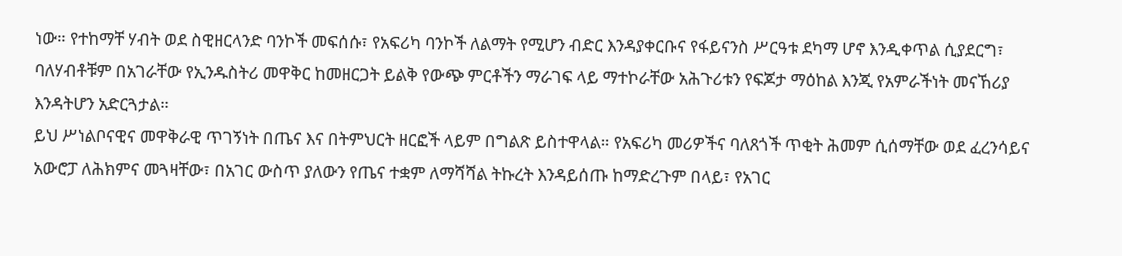ነው። የተከማቸ ሃብት ወደ ስዊዘርላንድ ባንኮች መፍሰሱ፣ የአፍሪካ ባንኮች ለልማት የሚሆን ብድር እንዳያቀርቡና የፋይናንስ ሥርዓቱ ደካማ ሆኖ እንዲቀጥል ሲያደርግ፣ ባለሃብቶቹም በአገራቸው የኢንዱስትሪ መዋቅር ከመዘርጋት ይልቅ የውጭ ምርቶችን ማራገፍ ላይ ማተኮራቸው አሕጉሪቱን የፍጆታ ማዕከል እንጂ የአምራችነት መናኸሪያ እንዳትሆን አድርጓታል።
ይህ ሥነልቦናዊና መዋቅራዊ ጥገኝነት በጤና እና በትምህርት ዘርፎች ላይም በግልጽ ይስተዋላል። የአፍሪካ መሪዎችና ባለጸጎች ጥቂት ሕመም ሲሰማቸው ወደ ፈረንሳይና አውሮፓ ለሕክምና መጓዛቸው፣ በአገር ውስጥ ያለውን የጤና ተቋም ለማሻሻል ትኩረት እንዳይሰጡ ከማድረጉም በላይ፣ የአገር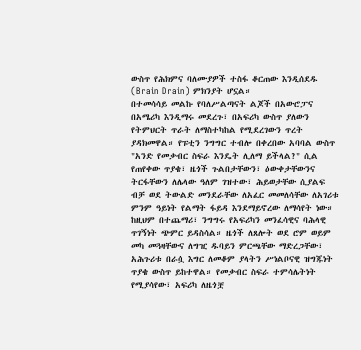ውስጥ የሕክምና ባለሙያዎች ተስፋ ቆርጠው እንዲሰደዱ (Brain Drain) ምክንያት ሆኗል።
በተመሳሳይ መልኩ የባለሥልጣናት ልጆች በአውሮፓና በአሜሪካ እንዲማሩ መደረጉ፣ በአፍሪካ ውስጥ ያለውን የትምህርት ጥራት ለማስተካከል የሚደረገውን ጥረት ያዳክመዋል። የፑቲን ንግግር ተብሎ በቀረበው አባባል ውስጥ "አንድ የመቃብር ስፍራ እንዴት ሊለማ ይችላል?" ሲል የጠየቀው ጥያቄ፣ ዜጎች ጉልበታቸውን፣ ዕውቀታቸውንና ትርፋቸውን ለሌላው ዓለም ገዝተው፣ ሕይወታቸው ሲያልፍ ብቻ ወደ ትውልድ መንደራቸው ለአፈር መመለሳቸው ለአገሪቱ ምንም ዓይነት የልማት ፋይዳ እንደማይኖረው ለማሳየት ነው።
ከዚህም በተጨማሪ፣ ንግግሩ የአፍሪካን መንፈሳዊና ባሕላዊ ጥገኝነት ጭምር ይዳስሳል። ዜጎች ለጸሎት ወደ ሮም ወይም መካ መጓዛቸውና ለግዢ ዱባይን ምርጫቸው ማድረጋቸው፣ አሕጉሪቱ በራሷ እግር ለመቆም ያላትን ሥነልቦናዊ ዝግጁነት ጥያቄ ውስጥ ይከተዋል። የመቃብር ስፍራ ተምሳሌትነት የሚያሳየው፣ አፍሪካ ለዜጎቿ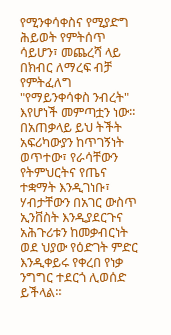የሚንቀሳቀስና የሚያድግ ሕይወት የምትሰጥ ሳይሆን፣ መጨረሻ ላይ በክብር ለማረፍ ብቻ የምትፈለግ "የማይንቀሳቀስ ንብረት" እየሆነች መምጣቷን ነው። በአጠቃላይ ይህ ትችት አፍሪካውያን ከጥገኝነት ወጥተው፣ የራሳቸውን የትምህርትና የጤና ተቋማት እንዲገነቡ፣ ሃብታቸውን በአገር ውስጥ ኢንቨስት እንዲያደርጉና አሕጉሪቱን ከመቃብርነት ወደ ህያው የዕድገት ምድር እንዲቀይሩ የቀረበ የነቃ ንግግር ተደርጎ ሊወሰድ ይችላል።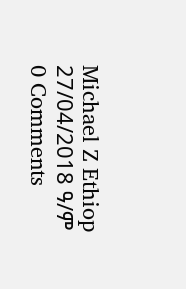Michael Z Ethiop
27/04/2018 ዓ/ም
0 Comments